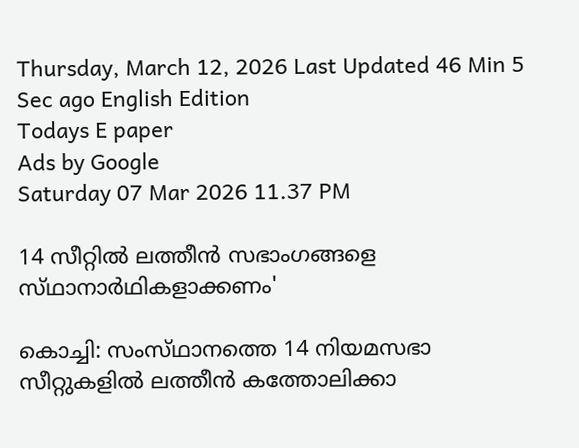Thursday, March 12, 2026 Last Updated 46 Min 5 Sec ago English Edition
Todays E paper
Ads by Google
Saturday 07 Mar 2026 11.37 PM

14 സീറ്റില്‍ ലത്തീന്‍ സഭാംഗങ്ങളെ സ്‌ഥാനാര്‍ഥികളാക്കണം'

കൊച്ചി: സംസ്‌ഥാനത്തെ 14 നിയമസഭാ സീറ്റുകളില്‍ ലത്തീന്‍ കത്തോലിക്കാ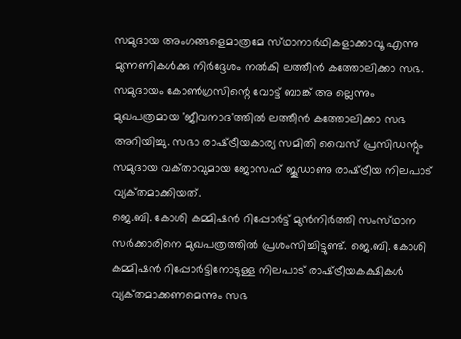സമുദായ അംഗങ്ങളെമാത്രമേ സ്‌ഥാനാര്‍ഥികളാക്കാവൂ എന്നു മുന്നണികള്‍ക്കു നിര്‍ദ്ദേശം നല്‍കി ലത്തീന്‍ കത്തോലിക്കാ സഭ. സമുദായം കോണ്‍ഗ്രസിന്റെ വോട്ട്‌ ബാങ്ക്‌ അ ല്ലെന്നും മുഖപത്രമായ 'ജീവനാദ'ത്തില്‍ ലത്തീന്‍ കത്തോലിക്കാ സഭ അറിയിച്ചു. സഭാ രാഷ്‌ട്രീയകാര്യ സമിതി വൈസ്‌ പ്രസിഡന്റും സമുദായ വക്‌താവുമായ ജോസഫ്‌ ജൂഡാണു രാഷ്‌ട്രീയ നിലപാട്‌ വ്യക്‌തമാക്കിയത്‌.
ജെ.ബി. കോശി കമ്മിഷന്‍ റിപ്പോര്‍ട്ട്‌ മുന്‍നിര്‍ത്തി സംസ്‌ഥാന സര്‍ക്കാരിനെ മുഖപത്രത്തില്‍ പ്രശംസിച്ചിട്ടുണ്ട്‌. ജെ.ബി. കോശി കമ്മിഷന്‍ റിപ്പോര്‍ട്ടിനോടുള്ള നിലപാട്‌ രാഷ്‌ട്രീയകക്ഷികള്‍ വ്യക്‌തമാക്കണമെന്നും സഭ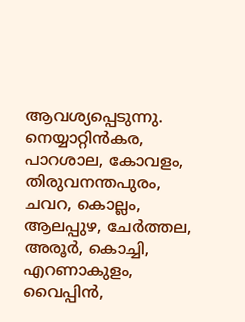ആവശ്യപ്പെടുന്നു.
നെയ്യാറ്റിന്‍കര, പാറശാല, കോവളം, തിരുവനന്തപുരം, ചവറ, കൊല്ലം, ആലപ്പുഴ, ചേര്‍ത്തല, അരൂര്‍, കൊച്ചി, എറണാകുളം, വൈപ്പിന്‍,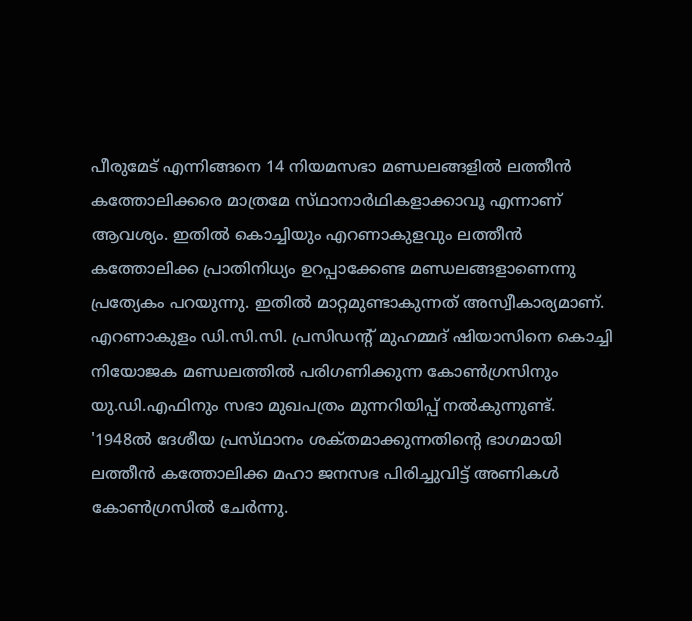പീരുമേട്‌ എന്നിങ്ങനെ 14 നിയമസഭാ മണ്ഡലങ്ങളില്‍ ലത്തീന്‍ കത്തോലിക്കരെ മാത്രമേ സ്‌ഥാനാര്‍ഥികളാക്കാവൂ എന്നാണ്‌ ആവശ്യം. ഇതില്‍ കൊച്ചിയും എറണാകുളവും ലത്തീന്‍ കത്തോലിക്ക പ്രാതിനിധ്യം ഉറപ്പാക്കേണ്ട മണ്ഡലങ്ങളാണെന്നു പ്രത്യേകം പറയുന്നു. ഇതില്‍ മാറ്റമുണ്ടാകുന്നത്‌ അസ്വീകാര്യമാണ്‌. എറണാകുളം ഡി.സി.സി. പ്രസിഡന്റ്‌ മുഹമ്മദ്‌ ഷിയാസിനെ കൊച്ചി നിയോജക മണ്ഡലത്തില്‍ പരിഗണിക്കുന്ന കോണ്‍ഗ്രസിനും യു.ഡി.എഫിനും സഭാ മുഖപത്രം മുന്നറിയിപ്പ്‌ നല്‍കുന്നുണ്ട്‌.
'1948ല്‍ ദേശീയ പ്രസ്‌ഥാനം ശക്‌തമാക്കുന്നതിന്റെ ഭാഗമായി ലത്തീന്‍ കത്തോലിക്ക മഹാ ജനസഭ പിരിച്ചുവിട്ട്‌ അണികള്‍ കോണ്‍ഗ്രസില്‍ ചേര്‍ന്നു.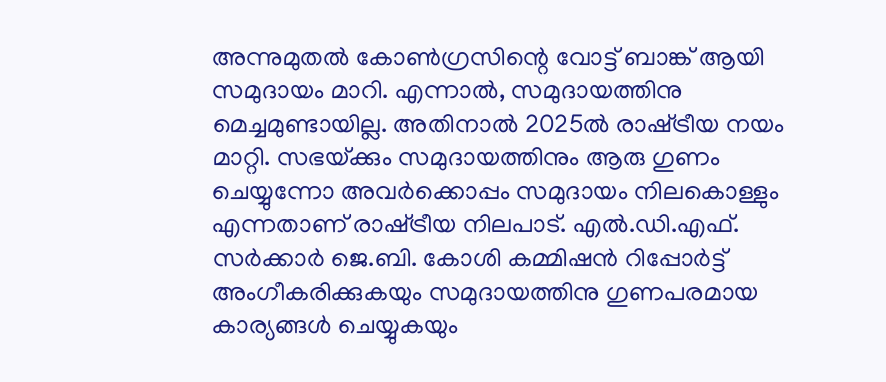അന്നുമുതല്‍ കോണ്‍ഗ്രസിന്റെ വോട്ട്‌ ബാങ്ക്‌ ആയി സമുദായം മാറി. എന്നാല്‍, സമുദായത്തിനു മെച്ചമുണ്ടായില്ല. അതിനാല്‍ 2025ല്‍ രാഷ്‌ട്രീയ നയം മാറ്റി. സഭയ്‌ക്കും സമുദായത്തിനും ആരു ഗുണം ചെയ്യുന്നോ അവര്‍ക്കൊപ്പം സമുദായം നിലകൊള്ളും എന്നതാണ്‌ രാഷ്‌ട്രീയ നിലപാട്‌. എല്‍.ഡി.എഫ്‌. സര്‍ക്കാര്‍ ജെ.ബി. കോശി കമ്മിഷന്‍ റിപ്പോര്‍ട്ട്‌ അംഗീകരിക്കുകയും സമുദായത്തിനു ഗുണപരമായ കാര്യങ്ങള്‍ ചെയ്യുകയും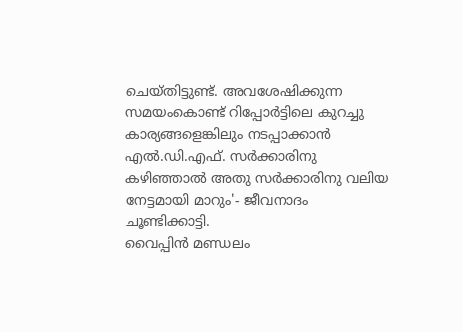ചെയ്‌തിട്ടുണ്ട്‌. അവശേഷിക്കുന്ന സമയംകൊണ്ട്‌ റിപ്പോര്‍ട്ടിലെ കുറച്ചു കാര്യങ്ങളെങ്കിലും നടപ്പാക്കാന്‍ എല്‍.ഡി.എഫ്‌. സര്‍ക്കാരിനു കഴിഞ്ഞാല്‍ അതു സര്‍ക്കാരിനു വലിയ നേട്ടമായി മാറും'- ജീവനാദം ചൂണ്ടിക്കാട്ടി.
വൈപ്പിന്‍ മണ്ഡലം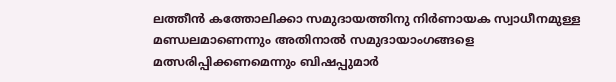ലത്തീന്‍ കത്തോലിക്കാ സമുദായത്തിനു നിര്‍ണായക സ്വാധീനമുള്ള മണ്ഡലമാണെന്നും അതിനാല്‍ സമുദായാംഗങ്ങളെ മത്സരിപ്പിക്കണമെന്നും ബിഷപ്പുമാര്‍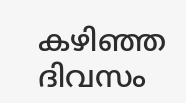കഴിഞ്ഞ ദിവസം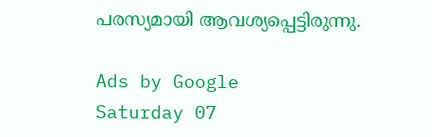പരസ്യമായി ആവശ്യപ്പെട്ടിരുന്നു.

Ads by Google
Saturday 07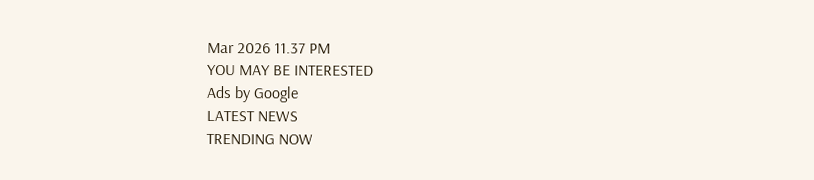Mar 2026 11.37 PM
YOU MAY BE INTERESTED
Ads by Google
LATEST NEWS
TRENDING NOW